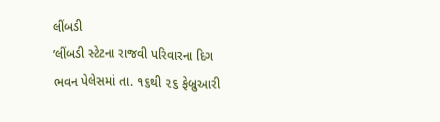લીંબડી
’લીંબડી સ્ટેટના રાજવી પરિવારના દિગ ભવન પેલેસમાં તા. ૧૬થી ૨૬ ફેબ્રુઆરી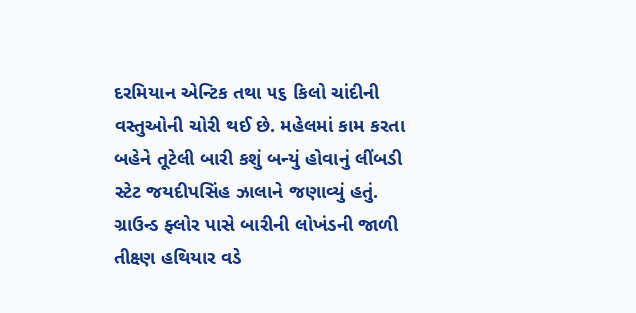દરમિયાન એન્ટિક તથા ૫૬ કિલો ચાંદીની વસ્તુઓની ચોરી થઈ છે. મહેલમાં કામ કરતા બહેને તૂટેલી બારી કશું બન્યું હોવાનું લીંબડી સ્ટેટ જયદીપસિંહ ઝાલાને જણાવ્યું હતું. ગ્રાઉન્ડ ફ્લોર પાસે બારીની લોખંડની જાળી તીક્ષ્ણ હથિયાર વડે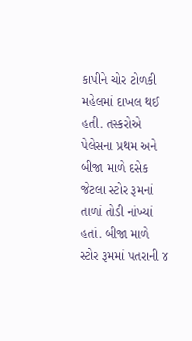કાપીને ચોર ટોળકી મહેલમાં દાખલ થઈ હતી. તસ્કરોએ પેલેસના પ્રથમ અને બીજા માળે દસેક જેટલા સ્ટોર રૂમનાં તાળાં તોડી નાંખ્યાં હતાં. બીજા માળે સ્ટોર રૂમમાં પતરાની ૪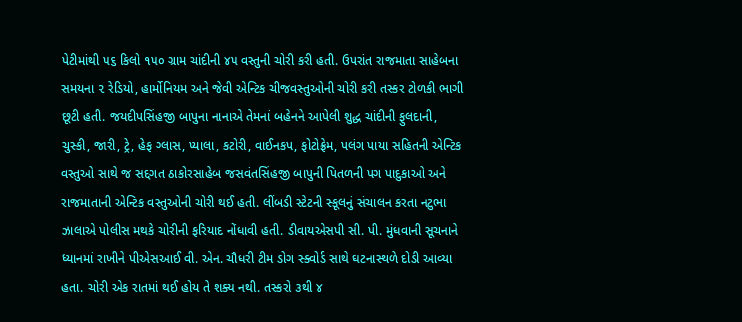પેટીમાંથી ૫૬ કિલો ૧૫૦ ગ્રામ ચાંદીની ૪૫ વસ્તુની ચોરી કરી હતી. ઉપરાંત રાજમાતા સાહેબના સમયના ૨ રેડિયો, હાર્મોનિયમ અને જેવી એન્ટિક ચીજવસ્તુઓની ચોરી કરી તસ્કર ટોળકી ભાગી છૂટી હતી. જયદીપસિંહજી બાપુના નાનાએ તેમનાં બહેનને આપેલી શુદ્ધ ચાંદીની ફુલદાની, ચુસ્કી, જારી, ટ્રે, હેફ ગ્લાસ, પ્યાલા, કટોરી, વાઈનકપ, ફોટોફ્રેમ, પલંગ પાયા સહિતની એન્ટિક વસ્તુઓ સાથે જ સદ્દગત ઠાકોરસાહેબ જસવંતસિંહજી બાપુની પિતળની પગ પાદુકાઓ અને રાજમાતાની એન્ટિક વસ્તુઓની ચોરી થઈ હતી. લીંબડી સ્ટેટની સ્કૂલનું સંચાલન કરતા નટુભા ઝાલાએ પોલીસ મથકે ચોરીની ફરિયાદ નોંધાવી હતી. ડીવાયએસપી સી. પી. મુંધવાની સૂચનાને ધ્યાનમાં રાખીને પીએસઆઈ વી. એન. ચૌધરી ટીમ ડોગ સ્ક્વોર્ડ સાથે ઘટનાસ્થળે દોડી આવ્યા હતા. ચોરી એક રાતમાં થઈ હોય તે શક્ય નથી. તસ્કરો ૩થી ૪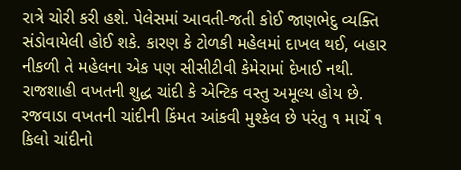રાત્રે ચોરી કરી હશે. પેલેસમાં આવતી-જતી કોઈ જાણભેદુ વ્યક્તિ સંડોવાયેલી હોઈ શકે. કારણ કે ટોળકી મહેલમાં દાખલ થઈ, બહાર નીકળી તે મહેલના એક પણ સીસીટીવી કેમેરામાં દેખાઈ નથી. રાજશાહી વખતની શુદ્ધ ચાંદી કે એન્ટિક વસ્તુ અમૂલ્ય હોય છે. રજવાડા વખતની ચાંદીની કિંમત આંકવી મુશ્કેલ છે પરંતુ ૧ માર્ચે ૧ કિલો ચાંદીનો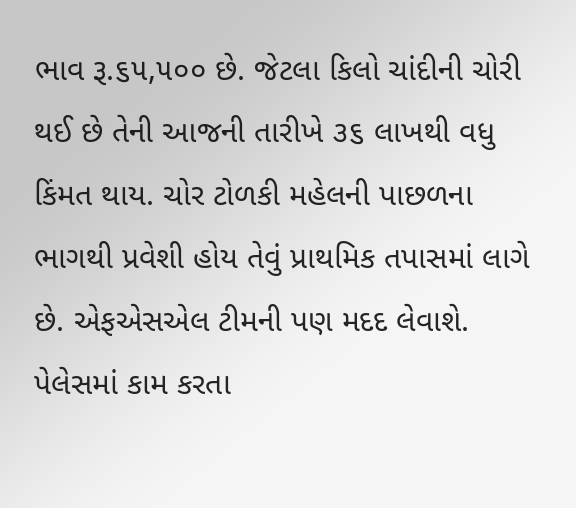ભાવ રૂ.૬૫,૫૦૦ છે. જેટલા કિલો ચાંદીની ચોરી થઈ છે તેની આજની તારીખે ૩૬ લાખથી વધુ કિંમત થાય. ચોર ટોળકી મહેલની પાછળના ભાગથી પ્રવેશી હોય તેવું પ્રાથમિક તપાસમાં લાગે છે. એફએસએલ ટીમની પણ મદદ લેવાશે. પેલેસમાં કામ કરતા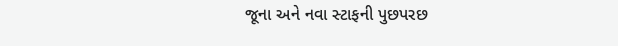જૂના અને નવા સ્ટાફની પુછપરછ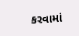કરવામાં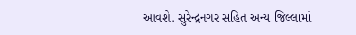આવશે. સુરેન્દ્રનગર સહિત અન્ય જિલ્લામાં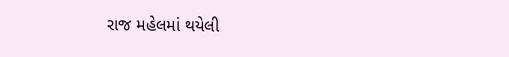રાજ મહેલમાં થયેલી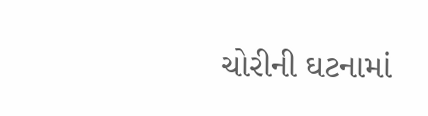ચોરીની ઘટનામાં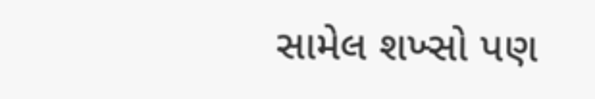સામેલ શખ્સો પણ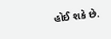હોઈ શકે છે.